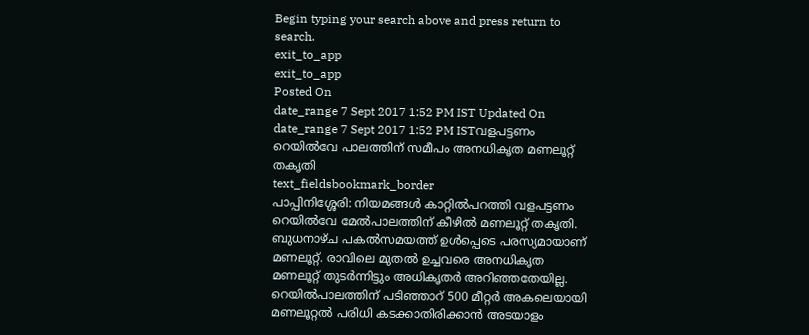Begin typing your search above and press return to search.
exit_to_app
exit_to_app
Posted On
date_range 7 Sept 2017 1:52 PM IST Updated On
date_range 7 Sept 2017 1:52 PM ISTവളപട്ടണം റെയിൽവേ പാലത്തിന് സമീപം അനധികൃത മണലൂറ്റ് തകൃതി
text_fieldsbookmark_border
പാപ്പിനിശ്ശേരി: നിയമങ്ങൾ കാറ്റിൽപറത്തി വളപട്ടണം റെയിൽവേ മേൽപാലത്തിന് കീഴിൽ മണലൂറ്റ് തകൃതി. ബുധനാഴ്ച പകൽസമയത്ത് ഉൾപ്പെടെ പരസ്യമായാണ് മണലൂറ്റ്. രാവിലെ മുതൽ ഉച്ചവരെ അനധികൃത മണലൂറ്റ് തുടർന്നിട്ടും അധികൃതർ അറിഞ്ഞതേയില്ല. റെയിൽപാലത്തിന് പടിഞ്ഞാറ് 500 മീറ്റർ അകലെയായി മണലൂറ്റൽ പരിധി കടക്കാതിരിക്കാൻ അടയാളം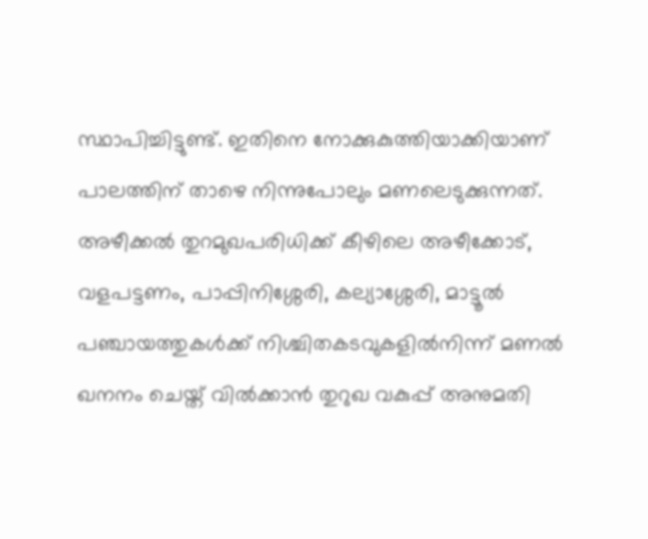സ്ഥാപിച്ചിട്ടുണ്ട്. ഇതിനെ നോക്കുകുത്തിയാക്കിയാണ് പാലത്തിന് താഴെ നിന്നുപോലും മണലെടുക്കുന്നത്. അഴീക്കൽ തുറമുഖപരിധിക്ക് കീഴിലെ അഴീക്കോട്, വളപട്ടണം, പാപ്പിനിശ്ശേരി, കല്യാശ്ശേരി, മാട്ടൂൽ പഞ്ചായത്തുകൾക്ക് നിശ്ചിതകടവുകളിൽനിന്ന് മണൽ ഖനനം ചെയ്ത് വിൽക്കാൻ തുറുഖ വകുപ്പ് അനുമതി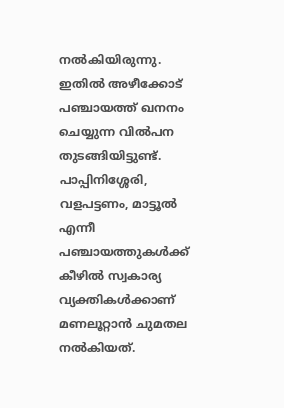നൽകിയിരുന്നു. ഇതിൽ അഴീക്കോട് പഞ്ചായത്ത് ഖനനം ചെയ്യുന്ന വിൽപന തുടങ്ങിയിട്ടുണ്ട്. പാപ്പിനിശ്ശേരി, വളപട്ടണം, മാട്ടൂൽ എന്നീ പഞ്ചായത്തുകൾക്ക് കീഴിൽ സ്വകാര്യ വ്യക്തികൾക്കാണ് മണലൂറ്റാൻ ചുമതല നൽകിയത്.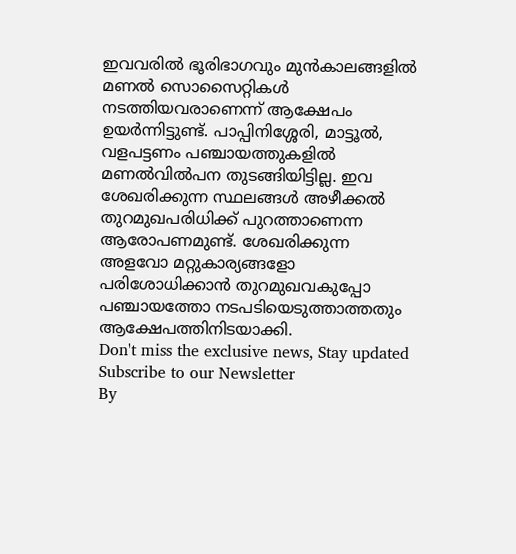ഇവവരിൽ ഭൂരിഭാഗവും മുൻകാലങ്ങളിൽ മണൽ സൊസൈറ്റികൾ നടത്തിയവരാണെന്ന് ആക്ഷേപം ഉയർന്നിട്ടുണ്ട്. പാപ്പിനിശ്ശേരി, മാട്ടൂൽ, വളപട്ടണം പഞ്ചായത്തുകളിൽ മണൽവിൽപന തുടങ്ങിയിട്ടില്ല. ഇവ ശേഖരിക്കുന്ന സ്ഥലങ്ങൾ അഴീക്കൽ തുറമുഖപരിധിക്ക് പുറത്താണെന്ന ആരോപണമുണ്ട്. ശേഖരിക്കുന്ന അളവോ മറ്റുകാര്യങ്ങളോ പരിശോധിക്കാൻ തുറമുഖവകുപ്പോ പഞ്ചായത്തോ നടപടിയെടുത്താത്തതും ആക്ഷേപത്തിനിടയാക്കി.
Don't miss the exclusive news, Stay updated
Subscribe to our Newsletter
By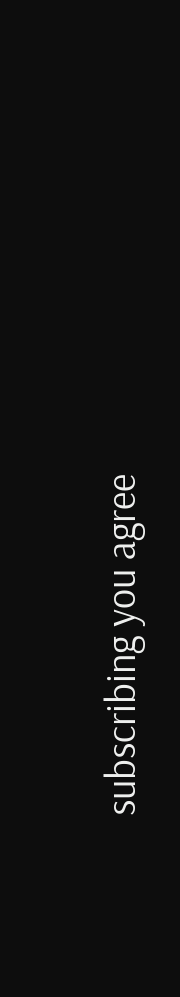subscribing you agree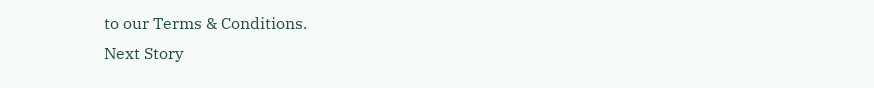to our Terms & Conditions.
Next Story